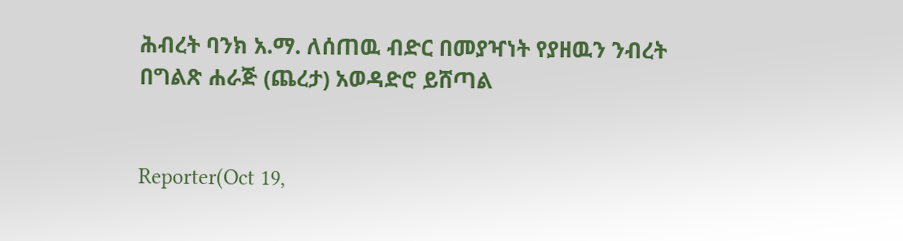ሕብረት ባንክ አ.ማ. ለሰጠዉ ብድር በመያዣነት የያዘዉን ንብረት በግልጽ ሐራጅ (ጨረታ) አወዳድሮ ይሸጣል


Reporter(Oct 19,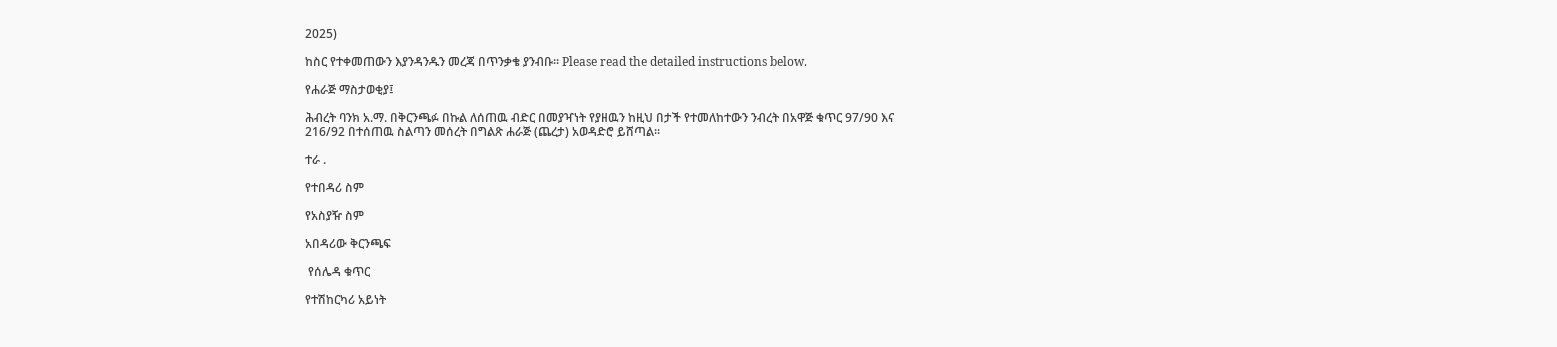2025)

ከስር የተቀመጠውን እያንዳንዱን መረጃ በጥንቃቄ ያንብቡ። Please read the detailed instructions below.

የሐራጅ ማስታወቂያ፤

ሕብረት ባንክ አ.ማ. በቅርንጫፉ በኩል ለሰጠዉ ብድር በመያዣነት የያዘዉን ከዚህ በታች የተመለከተውን ንብረት በአዋጅ ቁጥር 97/90 እና 216/92 በተሰጠዉ ስልጣን መሰረት በግልጽ ሐራጅ (ጨረታ) አወዳድሮ ይሸጣል፡፡

ተራ .

የተበዳሪ ስም

የአስያዥ ስም

አበዳሪው ቅርንጫፍ

 የሰሌዳ ቁጥር

የተሽከርካሪ አይነት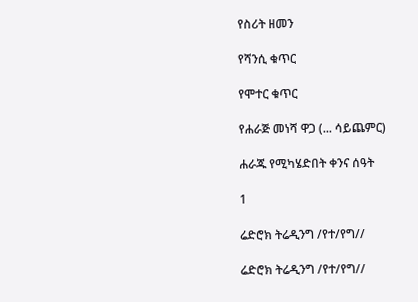የስሪት ዘመን

የሻንሲ ቁጥር

የሞተር ቁጥር

የሐራጅ መነሻ ዋጋ (... ሳይጨምር)

ሐራጁ የሚካሄድበት ቀንና ሰዓት

1

ሬድሮክ ትሬዲንግ /የተ/የግ//

ሬድሮክ ትሬዲንግ /የተ/የግ//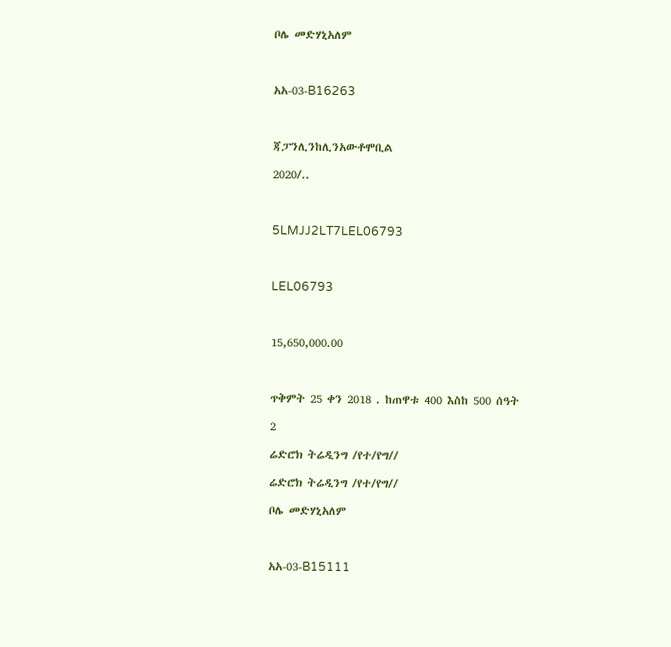ቦሌ መድሃኒአለም



አአ-03-B16263



ጃፓንሊንከሊንአውቶሞቢል

2020/..



5LMJJ2LT7LEL06793



LEL06793



15,650,000.00



ጥቅምት 25 ቀን 2018 . ከጠዋቱ 400 እስከ 500 ሰዓት

2

ሬድሮክ ትሬዲንግ /የተ/የግ//

ሬድሮክ ትሬዲንግ /የተ/የግ//

ቦሌ መድሃኒአለም



አአ-03-B15111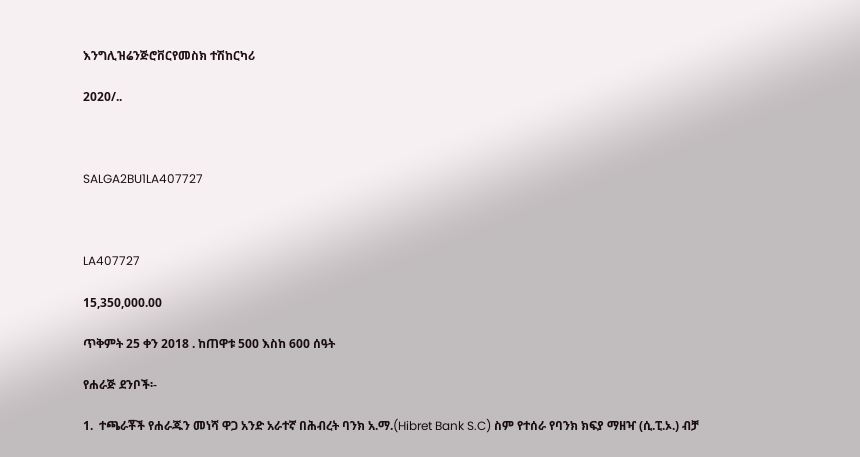እንግሊዝሬንጅሮቨርየመስክ ተሽከርካሪ

2020/..



SALGA2BU1LA407727



LA407727

15,350,000.00

ጥቅምት 25 ቀን 2018 . ከጠዋቱ 500 እስከ 600 ሰዓት

የሐራጅ ደንቦች፡-

1.  ተጫራቾች የሐራጁን መነሻ ዋጋ አንድ አራተኛ በሕብረት ባንክ አ.ማ.(Hibret Bank S.C) ስም የተሰራ የባንክ ክፍያ ማዘዣ (ሲ.ፒ.ኦ.) ብቻ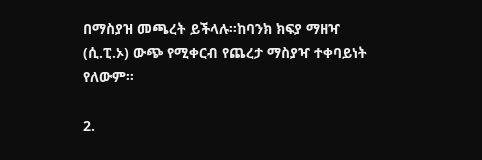በማስያዝ መጫረት ይችላሉ፡፡ከባንክ ክፍያ ማዘዣ (ሲ.ፒ.ኦ) ውጭ የሚቀርብ የጨረታ ማስያዣ ተቀባይነት የለውም፡፡

2.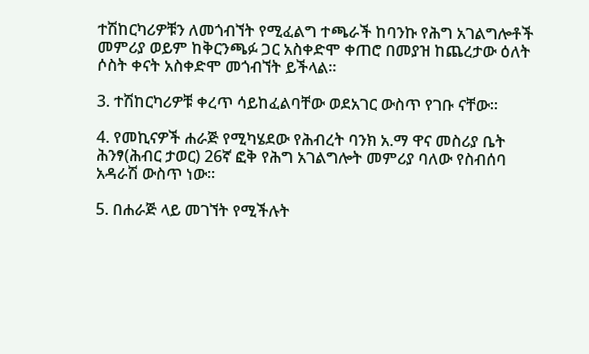ተሽከርካሪዎቹን ለመጎብኘት የሚፈልግ ተጫራች ከባንኩ የሕግ አገልግሎቶች መምሪያ ወይም ከቅርንጫፉ ጋር አስቀድሞ ቀጠሮ በመያዝ ከጨረታው ዕለት ሶስት ቀናት አስቀድሞ መጎብኘት ይችላል፡፡

3. ተሽከርካሪዎቹ ቀረጥ ሳይከፈልባቸው ወደአገር ውስጥ የገቡ ናቸው፡፡

4. የመኪናዎች ሐራጅ የሚካሄደው የሕብረት ባንክ አ.ማ ዋና መስሪያ ቤት ሕንፃ(ሕብር ታወር) 26ኛ ፎቅ የሕግ አገልግሎት መምሪያ ባለው የስብሰባ አዳራሽ ውስጥ ነው፡፡

5. በሐራጅ ላይ መገኘት የሚችሉት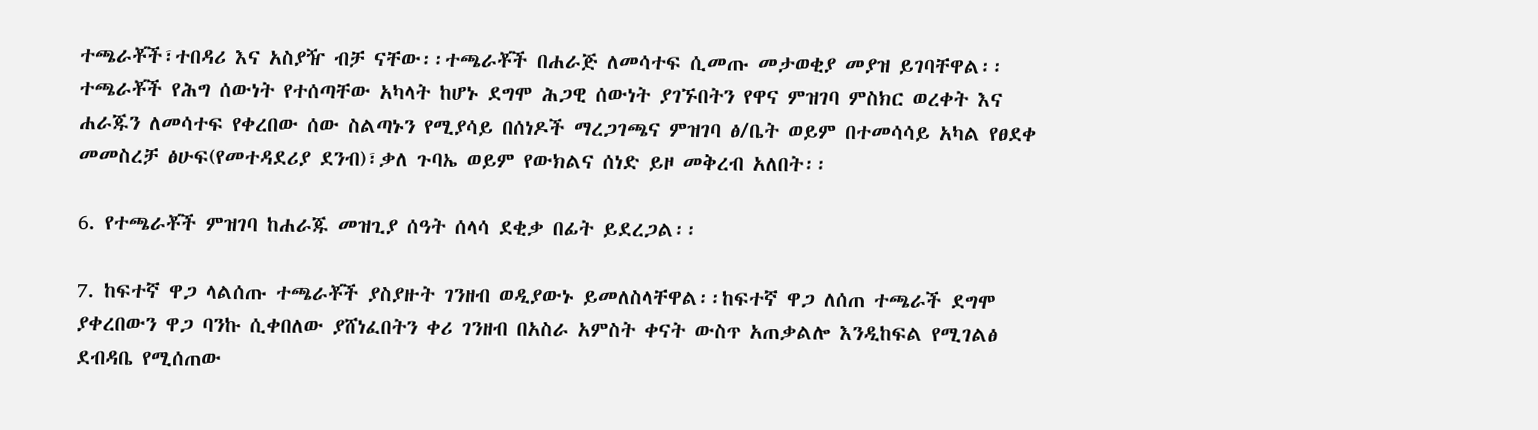ተጫራቾች፣ተበዳሪ እና አስያዥ ብቻ ናቸው፡፡ተጫራቾች በሐራጅ ለመሳተፍ ሲመጡ መታወቂያ መያዝ ይገባቸዋል፡፡ተጫራቾች የሕግ ሰውነት የተሰጣቸው አካላት ከሆኑ ደግሞ ሕጋዊ ሰውነት ያገኙበትን የዋና ምዝገባ ምስክር ወረቀት እና ሐራጁን ለመሳተፍ የቀረበው ሰው ስልጣኑን የሚያሳይ በሰነዶች ማረጋገጫና ምዝገባ ፅ/ቤት ወይም በተመሳሳይ አካል የፀደቀ መመስረቻ ፅሁፍ(የመተዳደሪያ ደንብ)፣ቃለ ጉባኤ ወይም የውክልና ሰነድ ይዞ መቅረብ አለበት፡፡

6. የተጫራቾች ምዝገባ ከሐራጁ መዝጊያ ሰዓት ሰላሳ ደቂቃ በፊት ይደረጋል፡፡

7. ከፍተኛ ዋጋ ላልሰጡ ተጫራቾች ያስያዙት ገንዘብ ወዲያውኑ ይመለስላቸዋል፡፡ከፍተኛ ዋጋ ለሰጠ ተጫራች ደግሞ ያቀረበውን ዋጋ ባንኩ ሲቀበለው ያሸነፈበትን ቀሪ ገንዘብ በአስራ አምስት ቀናት ውስጥ አጠቃልሎ እንዲከፍል የሚገልፅ ደብዳቤ የሚሰጠው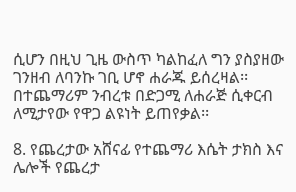ሲሆን በዚህ ጊዜ ውስጥ ካልከፈለ ግን ያስያዘው ገንዘብ ለባንኩ ገቢ ሆኖ ሐራጁ ይሰረዛል፡፡በተጨማሪም ንብረቱ በድጋሚ ለሐራጅ ሲቀርብ ለሚታየው የዋጋ ልዩነት ይጠየቃል፡፡

8. የጨረታው አሸናፊ የተጨማሪ እሴት ታክስ እና ሌሎች የጨረታ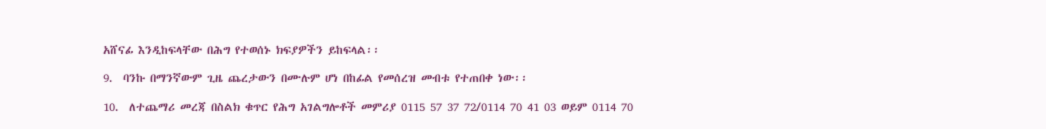አሸናፊ እንዲከፍላቸው በሕግ የተወሰኑ ክፍያዎችን ይከፍላል፡፡

9.  ባንኩ በማንኛውም ጊዜ ጨረታውን በሙሉም ሆነ በከፊል የመሰረዝ መብቱ የተጠበቀ ነው፡፡

10.  ለተጨማሪ መረጃ በስልክ ቁጥር የሕግ አገልግሎቶች መምሪያ 0115 57 37 72/0114 70 41 03 ወይም 0114 70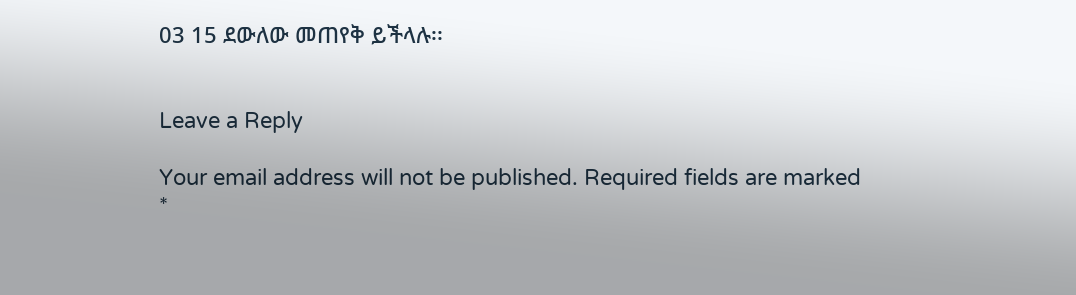03 15 ደውለው መጠየቅ ይችላሉ፡፡


Leave a Reply

Your email address will not be published. Required fields are marked *